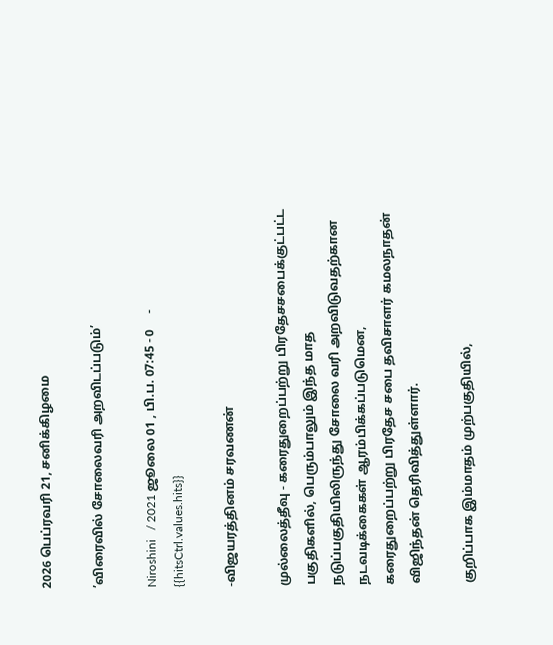2026 பெப்ரவரி 21, சனிக்கிழமை

’விரைவில் சோலைவரி அறவிடப்படும்’

Niroshini   / 2021 ஜூலை 01 , பி.ப. 07:45 - 0     - {{hitsCtrl.values.hits}}

-விஜயரத்தினம் சரவணன்

முல்லைத்தீவு - கரைதுறைப்பற்று பிரதேசசபைக்குட்பட்ட பகுதிகளில், பெரும்பாலும் இந்த மாத நடுப்பகுதியிலிருந்து சோலை வரி அறவிடுவதற்கான நடவடிக்கைகள் ஆரம்பிக்கப்படுமென,  கரைதுறைப்பற்று பிரதேச சபை தவிசாளர் கமலநாதன் விஜிந்தன் தெரிவித்துள்ளார்.

குறிப்பாக இம்மாதம் முற்பகுதியில்,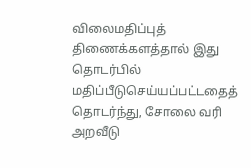விலைமதிப்புத் திணைக்களத்தால் இது தொடர்பில் மதிப்பீடுசெய்யப்பட்டதைத் தொடர்ந்து, சோலை வரி அறவீடு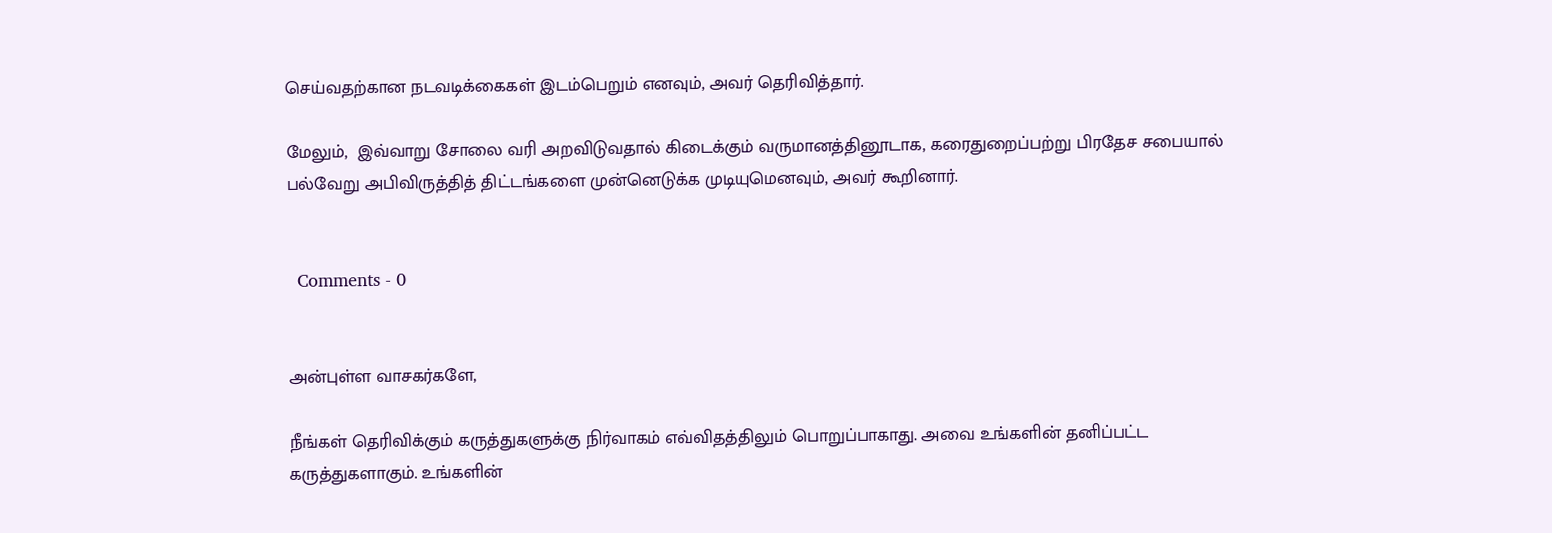செய்வதற்கான நடவடிக்கைகள் இடம்பெறும் எனவும், அவர் தெரிவித்தார்.

மேலும்,  இவ்வாறு சோலை வரி அறவிடுவதால் கிடைக்கும் வருமானத்தினூடாக, கரைதுறைப்பற்று பிரதேச சபையால் பல்வேறு அபிவிருத்தித் திட்டங்களை முன்னெடுக்க முடியுமெனவும், அவர் கூறினார்.


  Comments - 0


அன்புள்ள வாசகர்களே,

நீங்கள் தெரிவிக்கும் கருத்துகளுக்கு நிர்வாகம் எவ்விதத்திலும் பொறுப்பாகாது. அவை உங்களின் தனிப்பட்ட கருத்துகளாகும். உங்களின்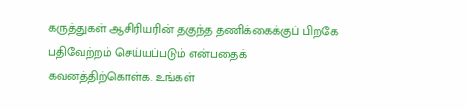கருத்துகள் ஆசிரியரின் தகுந்த தணிக்கைக்குப் பிறகே பதிவேற்றம் செய்யப்படும் என்பதைக் கவனத்திற்கொள்க. உங்கள்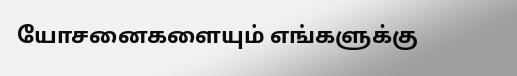யோசனைகளையும் எங்களுக்கு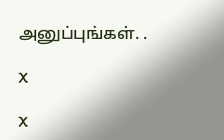அனுப்புங்கள். .

X

X